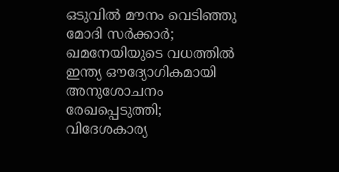ഒടുവില്‍ മൗനം വെടിഞ്ഞു മോദി സര്‍ക്കാര്‍; ഖമനേയിയുടെ വധത്തില്‍ ഇന്ത്യ ഔദ്യോഗികമായി അനുശോചനം രേഖപ്പെടുത്തി; വിദേശകാര്യ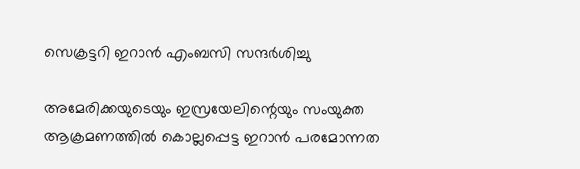സെക്രട്ടറി ഇറാന്‍ എംബസി സന്ദര്‍ശിച്ചു

അമേരിക്കയുടെയും ഇസ്രയേലിന്റെയും സംയുക്ത ആക്രമണത്തില്‍ കൊല്ലപ്പെട്ട ഇറാന്‍ പരമോന്നത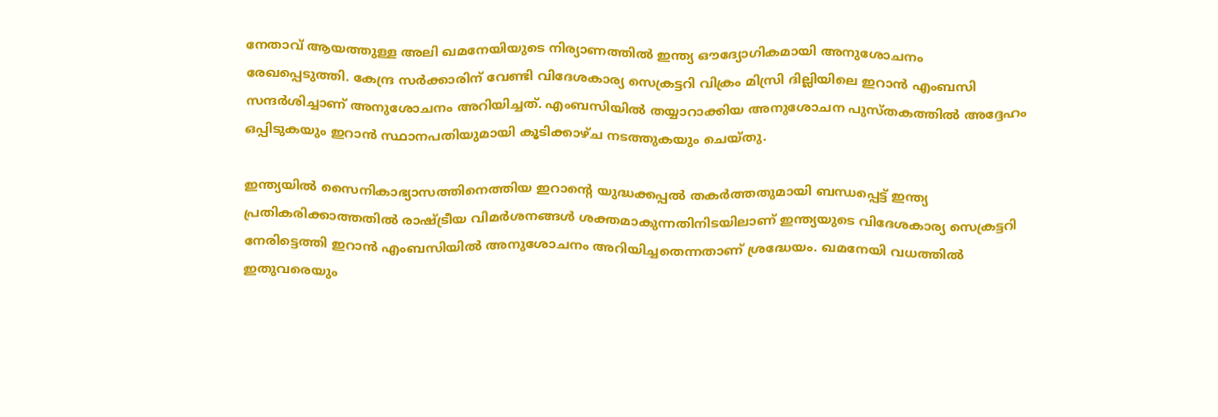നേതാവ് ആയത്തുള്ള അലി ഖമനേയിയുടെ നിര്യാണത്തില്‍ ഇന്ത്യ ഔദ്യോഗികമായി അനുശോചനം രേഖപ്പെടുത്തി. കേന്ദ്ര സര്‍ക്കാരിന് വേണ്ടി വിദേശകാര്യ സെക്രട്ടറി വിക്രം മിസ്രി ദില്ലിയിലെ ഇറാന്‍ എംബസി സന്ദര്‍ശിച്ചാണ് അനുശോചനം അറിയിച്ചത്. എംബസിയില്‍ തയ്യാറാക്കിയ അനുശോചന പുസ്തകത്തില്‍ അദ്ദേഹം ഒപ്പിടുകയും ഇറാന്‍ സ്ഥാനപതിയുമായി കൂടിക്കാഴ്ച നടത്തുകയും ചെയ്തു.

ഇന്ത്യയില്‍ സൈനികാഭ്യാസത്തിനെത്തിയ ഇറാന്റെ യുദ്ധക്കപ്പല്‍ തകര്‍ത്തതുമായി ബന്ധപ്പെട്ട് ഇന്ത്യ പ്രതികരിക്കാത്തതില്‍ രാഷ്ട്രീയ വിമര്‍ശനങ്ങള്‍ ശക്തമാകുന്നതിനിടയിലാണ് ഇന്ത്യയുടെ വിദേശകാര്യ സെക്രട്ടറി നേരിട്ടെത്തി ഇറാന്‍ എംബസിയില്‍ അനുശോചനം അറിയിച്ചതെന്നതാണ് ശ്രദ്ധേയം. ഖമനേയി വധത്തില്‍ ഇതുവരെയും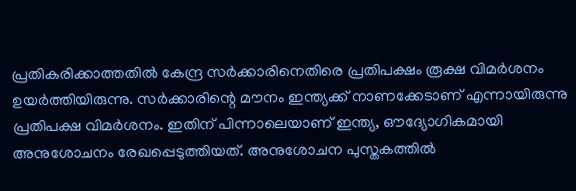പ്രതികരിക്കാത്തതില്‍ കേന്ദ്ര സര്‍ക്കാരിനെതിരെ പ്രതിപക്ഷം രൂക്ഷ വിമര്‍ശനം ഉയര്‍ത്തിയിരുന്നു. സര്‍ക്കാരിന്റെ മൗനം ഇന്ത്യക്ക് നാണക്കേടാണ് എന്നായിരുന്നു പ്രതിപക്ഷ വിമര്‍ശനം. ഇതിന് പിന്നാലെയാണ് ഇന്ത്യ, ഔദ്യോഗികമായി അനുശോചനം രേഖപ്പെടുത്തിയത്. അനുശോചന പുസ്തകത്തില്‍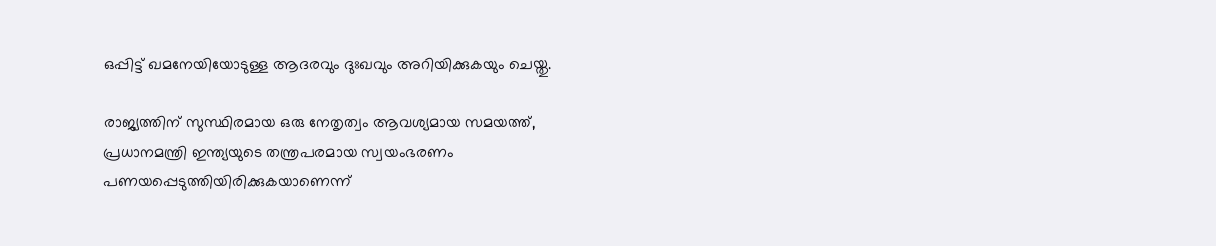ഒപ്പിട്ട് ഖമനേയിയോടുള്ള ആദരവും ദുഃഖവും അറിയിക്കുകയും ചെയ്തു.

രാജ്യത്തിന് സുസ്ഥിരമായ ഒരു നേതൃത്വം ആവശ്യമായ സമയത്ത്, പ്രധാനമന്ത്രി ഇന്ത്യയുടെ തന്ത്രപരമായ സ്വയംഭരണം പണയപ്പെടുത്തിയിരിക്കുകയാണെന്ന്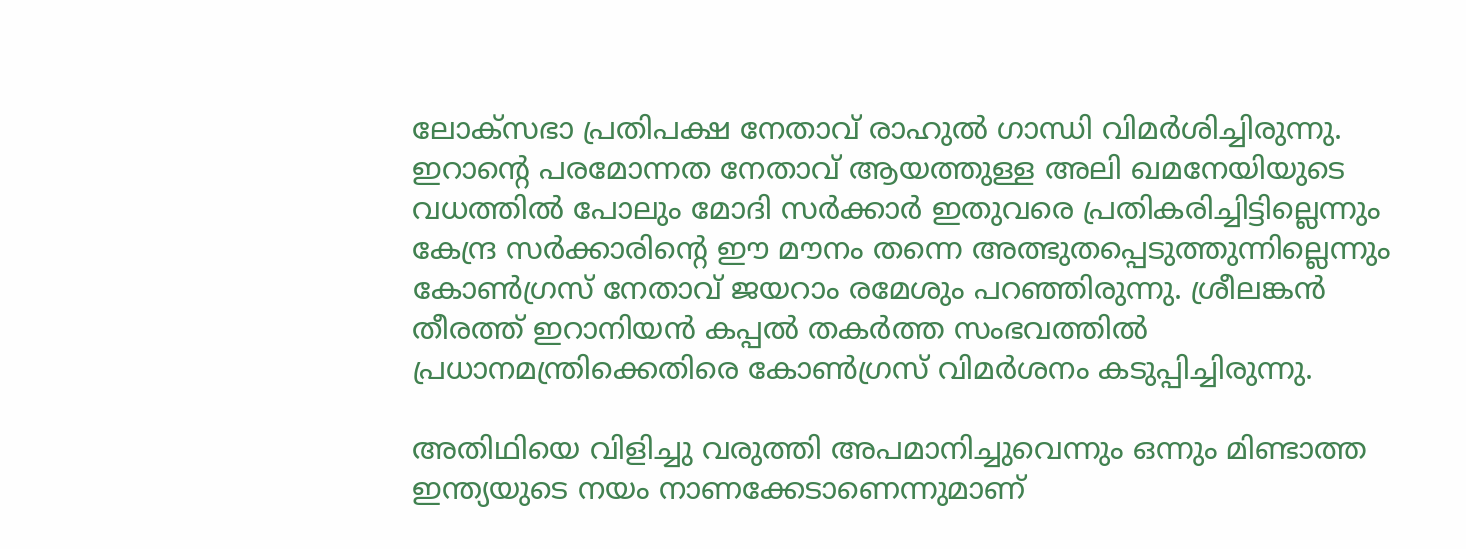ലോക്‌സഭാ പ്രതിപക്ഷ നേതാവ് രാഹുല്‍ ഗാന്ധി വിമര്‍ശിച്ചിരുന്നു. ഇറാന്റെ പരമോന്നത നേതാവ് ആയത്തുള്ള അലി ഖമനേയിയുടെ വധത്തില്‍ പോലും മോദി സര്‍ക്കാര്‍ ഇതുവരെ പ്രതികരിച്ചിട്ടില്ലെന്നും കേന്ദ്ര സര്‍ക്കാരിന്റെ ഈ മൗനം തന്നെ അത്ഭുതപ്പെടുത്തുന്നില്ലെന്നും കോണ്‍ഗ്രസ് നേതാവ് ജയറാം രമേശും പറഞ്ഞിരുന്നു. ശ്രീലങ്കന്‍ തീരത്ത് ഇറാനിയന്‍ കപ്പല്‍ തകര്‍ത്ത സംഭവത്തില്‍ പ്രധാനമന്ത്രിക്കെതിരെ കോണ്‍ഗ്രസ് വിമര്‍ശനം കടുപ്പിച്ചിരുന്നു.

അതിഥിയെ വിളിച്ചു വരുത്തി അപമാനിച്ചുവെന്നും ഒന്നും മിണ്ടാത്ത ഇന്ത്യയുടെ നയം നാണക്കേടാണെന്നുമാണ്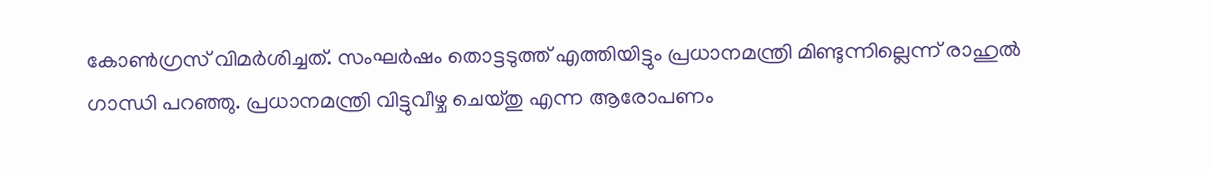കോണ്‍ഗ്രസ് വിമര്‍ശിച്ചത്. സംഘര്‍ഷം തൊട്ടടുത്ത് എത്തിയിട്ടും പ്രധാനമന്ത്രി മിണ്ടുന്നില്ലെന്ന് രാഹുല്‍ ഗാന്ധി പറഞ്ഞു. പ്രധാനമന്ത്രി വിട്ടുവീഴ്ച ചെയ്തു എന്ന ആരോപണം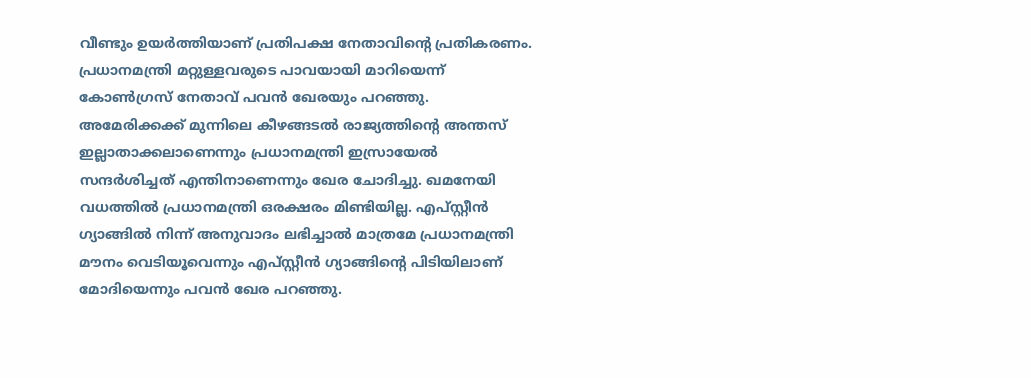വീണ്ടും ഉയര്‍ത്തിയാണ് പ്രതിപക്ഷ നേതാവിന്റെ പ്രതികരണം. പ്രധാനമന്ത്രി മറ്റുള്ളവരുടെ പാവയായി മാറിയെന്ന് കോണ്‍ഗ്രസ് നേതാവ് പവന്‍ ഖേരയും പറഞ്ഞു. അമേരിക്കക്ക് മുന്നിലെ കീഴങ്ങടല്‍ രാജ്യത്തിന്റെ അന്തസ് ഇല്ലാതാക്കലാണെന്നും പ്രധാനമന്ത്രി ഇസ്രായേല്‍ സന്ദര്‍ശിച്ചത് എന്തിനാണെന്നും ഖേര ചോദിച്ചു. ഖമനേയി വധത്തില്‍ പ്രധാനമന്ത്രി ഒരക്ഷരം മിണ്ടിയില്ല. എപ്സ്റ്റീന്‍ ഗ്യാങ്ങില്‍ നിന്ന് അനുവാദം ലഭിച്ചാല്‍ മാത്രമേ പ്രധാനമന്ത്രി മൗനം വെടിയൂവെന്നും എപ്സ്റ്റീന്‍ ഗ്യാങ്ങിന്റെ പിടിയിലാണ് മോദിയെന്നും പവന്‍ ഖേര പറഞ്ഞു.